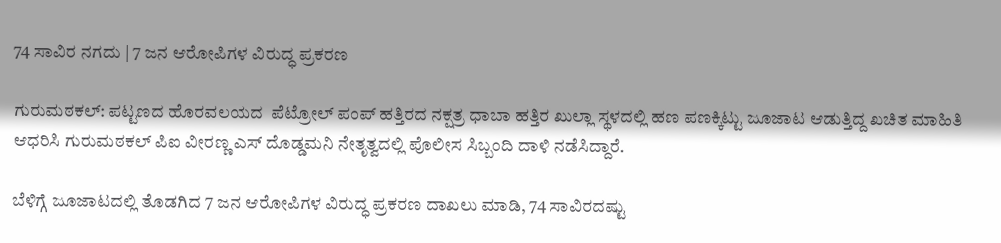74 ಸಾವಿರ ನಗದು | 7 ಜನ ಆರೋಪಿಗಳ ವಿರುದ್ಧ ಪ್ರಕರಣ

ಗುರುಮಠಕಲ್: ಪಟ್ಟಣದ ಹೊರವಲಯದ  ಪೆಟ್ರೋಲ್ ಪಂಪ್ ಹತ್ತಿರದ ನಕ್ಷತ್ರ ಧಾಬಾ ಹತ್ತಿರ ಖುಲ್ಲಾ ಸ್ಥಳದಲ್ಲಿ ಹಣ ಪಣಕ್ಕಿಟ್ಟು ಜೂಜಾಟ ಆಡುತ್ತಿದ್ದ ಖಚಿತ ಮಾಹಿತಿ ಆಧರಿಸಿ ಗುರುಮಠಕಲ್ ಪಿಐ ವೀರಣ್ಣ ಎಸ್ ದೊಡ್ಡಮನಿ ನೇತೃತ್ವದಲ್ಲಿ ಪೊಲೀಸ ಸಿಬ್ಬಂದಿ ದಾಳಿ ನಡೆಸಿದ್ದಾರೆ.

ಬೆಳಿಗ್ಗೆ ಜೂಜಾಟದಲ್ಲಿ ತೊಡಗಿದ 7 ಜನ ಆರೋಪಿಗಳ ವಿರುದ್ಧ ಪ್ರಕರಣ ದಾಖಲು ಮಾಡಿ, 74 ಸಾವಿರದಷ್ಟು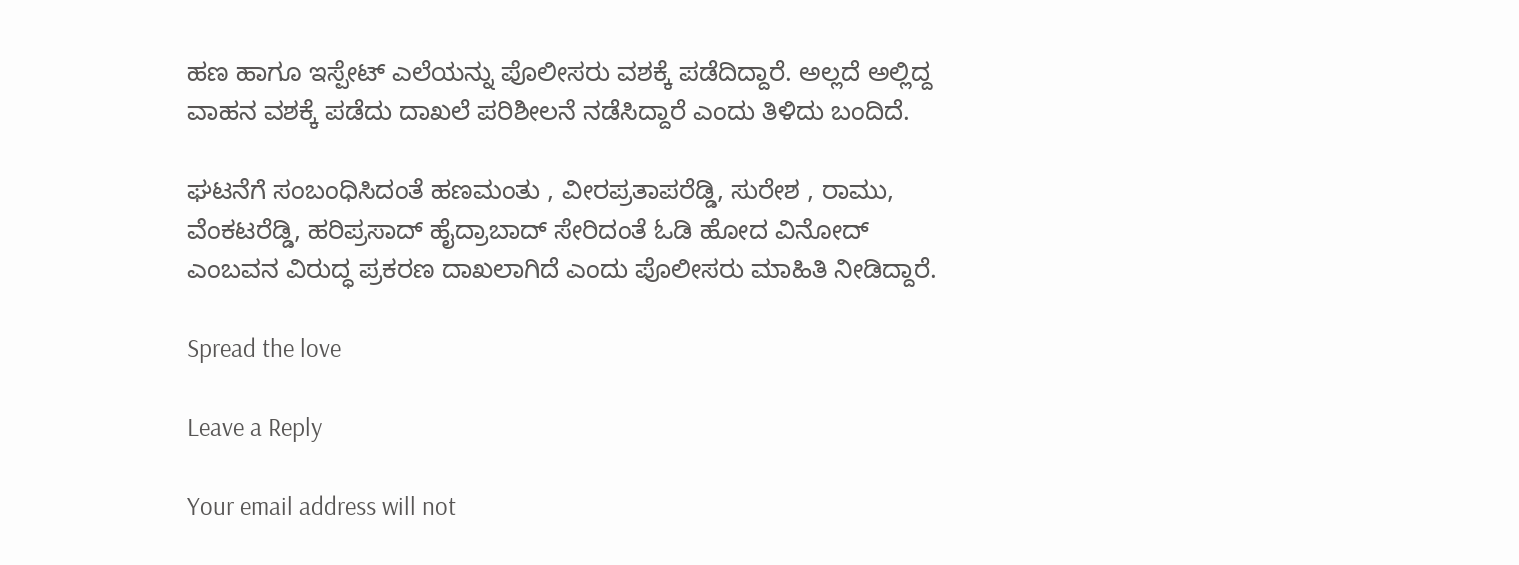ಹಣ ಹಾಗೂ ಇಸ್ಪೇಟ್ ಎಲೆಯನ್ನು ಪೊಲೀಸರು ವಶಕ್ಕೆ ಪಡೆದಿದ್ದಾರೆ. ಅಲ್ಲದೆ ಅಲ್ಲಿದ್ದ ವಾಹನ ವಶಕ್ಕೆ ಪಡೆದು ದಾಖಲೆ ಪರಿಶೀಲನೆ ನಡೆಸಿದ್ದಾರೆ ಎಂದು ತಿಳಿದು ಬಂದಿದೆ.

ಘಟನೆಗೆ ಸಂಬಂಧಿಸಿದಂತೆ ಹಣಮಂತು , ವೀರಪ್ರತಾಪರೆಡ್ಡಿ, ಸುರೇಶ , ರಾಮು, ವೆಂಕಟರೆಡ್ಡಿ, ಹರಿಪ್ರಸಾದ್ ಹೈದ್ರಾಬಾದ್‌ ಸೇರಿದಂತೆ ಓಡಿ ಹೋದ ವಿನೋದ್ ಎಂಬವನ ವಿರುದ್ಧ ಪ್ರಕರಣ ದಾಖಲಾಗಿದೆ ಎಂದು ಪೊಲೀಸರು ಮಾಹಿತಿ ನೀಡಿದ್ದಾರೆ.

Spread the love

Leave a Reply

Your email address will not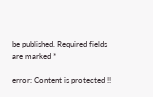be published. Required fields are marked *

error: Content is protected !!